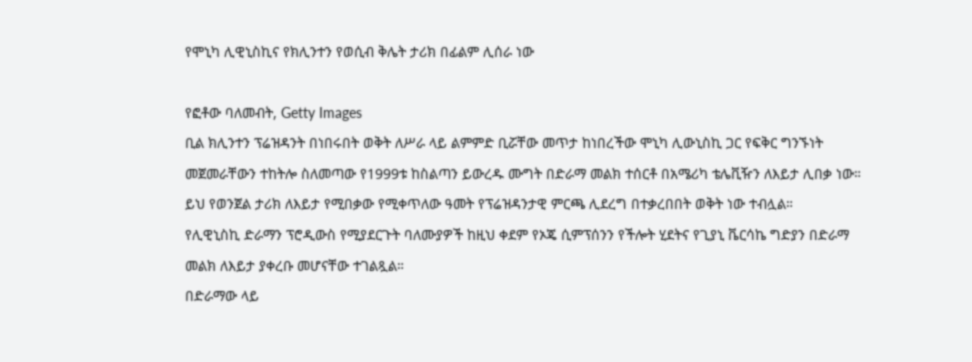የሞኒካ ሊዊኒስኪና የክሊንተን የወሲብ ቅሌት ታሪክ በፊልም ሊሰራ ነው

የፎቶው ባለመብት, Getty Images
ቢል ክሊንተን ፕሬዝዳንት በነበሩበት ወቅት ለሥራ ላይ ልምምድ ቢሯቸው መጥታ ከነበረችው ሞኒካ ሊውኒስኪ ጋር የፍቅር ግንኙነት መጀመራቸውን ተከትሎ ስለመጣው የ1999ቱ ከስልጣን ይውረዱ ሙግት በድራማ መልክ ተሰርቶ በአሜሪካ ቴሌቪዥን ለእይታ ሊበቃ ነው።
ይህ የወንጀል ታሪክ ለእይታ የሚበቃው የሚቀጥለው ዓመት የፕሬዝዳንታዊ ምርጫ ሊደረግ በተቃረበበት ወቅት ነው ተብሏል።
የሊዊኒስኪ ድራማን ፕሮዲውስ የሚያደርጉት ባለሙያዎች ከዚህ ቀደም የኦጄ ሲምፕሰንን የችሎት ሂደትና የጊያኒ ቬርሳኬ ግድያን በድራማ መልክ ለእይታ ያቀረቡ መሆናቸው ተገልጿል።
በድራማው ላይ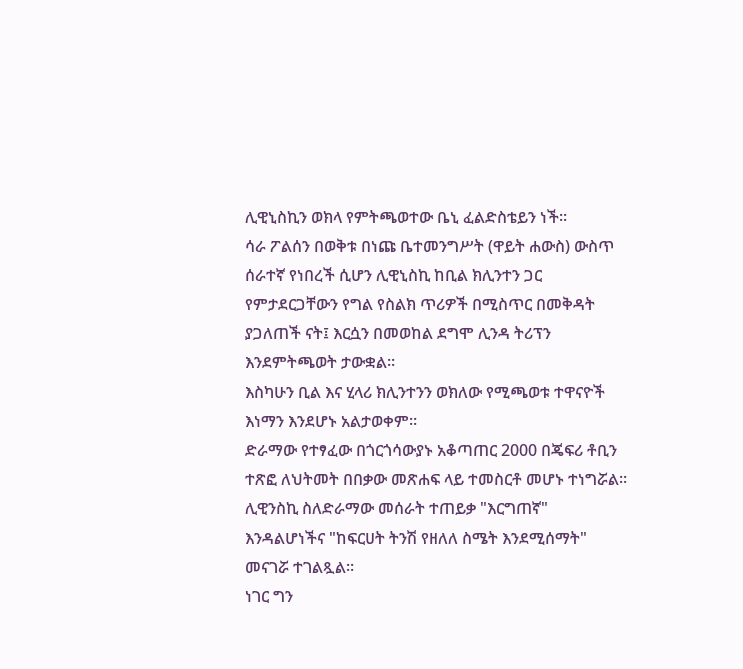ሊዊኒስኪን ወክላ የምትጫወተው ቤኒ ፈልድስቴይን ነች።
ሳራ ፖልሰን በወቅቱ በነጩ ቤተመንግሥት (ዋይት ሐውስ) ውስጥ ሰራተኛ የነበረች ሲሆን ሊዊኒስኪ ከቢል ክሊንተን ጋር የምታደርጋቸውን የግል የስልክ ጥሪዎች በሚስጥር በመቅዳት ያጋለጠች ናት፤ እርሷን በመወከል ደግሞ ሊንዳ ትሪፕን እንደምትጫወት ታውቋል።
እስካሁን ቢል እና ሂላሪ ክሊንተንን ወክለው የሚጫወቱ ተዋናዮች እነማን እንደሆኑ አልታወቀም።
ድራማው የተፃፈው በጎርጎሳውያኑ አቆጣጠር 2000 በጄፍሪ ቶቢን ተጽፎ ለህትመት በበቃው መጽሐፍ ላይ ተመስርቶ መሆኑ ተነግሯል።
ሊዊንስኪ ስለድራማው መሰራት ተጠይቃ "እርግጠኛ" እንዳልሆነችና "ከፍርሀት ትንሽ የዘለለ ስሜት እንደሚሰማት" መናገሯ ተገልጿል።
ነገር ግን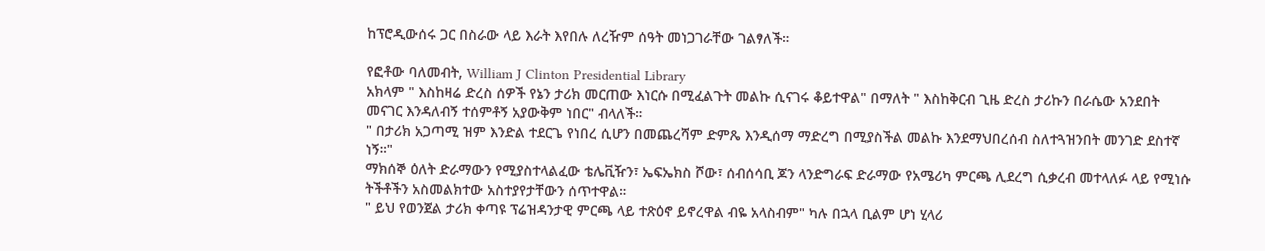ከፕሮዲውሰሩ ጋር በስራው ላይ እራት እየበሉ ለረዥም ሰዓት መነጋገራቸው ገልፃለች።

የፎቶው ባለመብት, William J Clinton Presidential Library
አክላም " እስከዛሬ ድረስ ሰዎች የኔን ታሪክ መርጠው እነርሱ በሚፈልጉት መልኩ ሲናገሩ ቆይተዋል" በማለት " እስከቅርብ ጊዜ ድረስ ታሪኩን በራሴው አንደበት መናገር እንዳለብኝ ተሰምቶኝ አያውቅም ነበር" ብላለች።
" በታሪክ አጋጣሚ ዝም እንድል ተደርጌ የነበረ ሲሆን በመጨረሻም ድምጼ እንዲሰማ ማድረግ በሚያስችል መልኩ እንደማህበረሰብ ስለተጓዝንበት መንገድ ደስተኛ ነኝ።"
ማክሰኞ ዕለት ድራማውን የሚያስተላልፈው ቴሌቪዥን፣ ኤፍኤክስ ሾው፣ ሰብሰሳቢ ጆን ላንድግራፍ ድራማው የአሜሪካ ምርጫ ሊደረግ ሲቃረብ መተላለፉ ላይ የሚነሱ ትችቶችን አስመልክተው አስተያየታቸውን ሰጥተዋል።
" ይህ የወንጀል ታሪክ ቀጣዩ ፕሬዝዳንታዊ ምርጫ ላይ ተጽዕኖ ይኖረዋል ብዬ አላስብም" ካሉ በኋላ ቢልም ሆነ ሂላሪ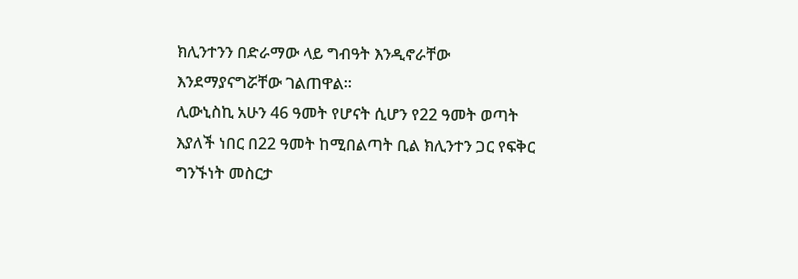ክሊንተንን በድራማው ላይ ግብዓት እንዲኖራቸው እንደማያናግሯቸው ገልጠዋል።
ሊውኒስኪ አሁን 46 ዓመት የሆናት ሲሆን የ22 ዓመት ወጣት እያለች ነበር በ22 ዓመት ከሚበልጣት ቢል ክሊንተን ጋር የፍቅር ግንኙነት መስርታ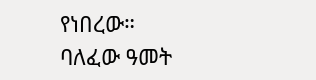የነበረው።
ባለፈው ዓመት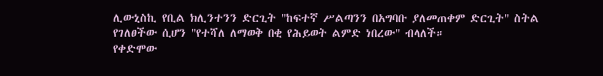ሊውኒስኪ የቢል ክሊንተንን ድርጊት "ከፍተኛ ሥልጣንን በአግባቡ ያለመጠቀም ድርጊት" ስትል የገለፀችው ሲሆን "የተሻለ ለማወቅ በቂ የሕይወት ልምድ ነበረው" ብላለች።
የቀድሞው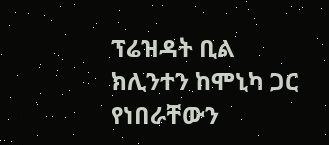ፕሬዝዳት ቢል ክሊንተን ከሞኒካ ጋር የነበራቸውን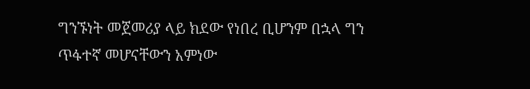ግንኙነት መጀመሪያ ላይ ክደው የነበረ ቢሆንም በኋላ ግን ጥፋተኛ መሆናቸውን አምነው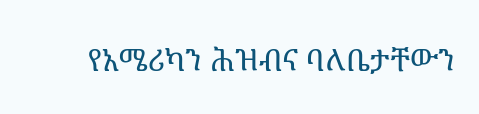የአሜሪካን ሕዝብና ባለቤታቸውን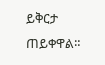ይቅርታ ጠይቀዋል።